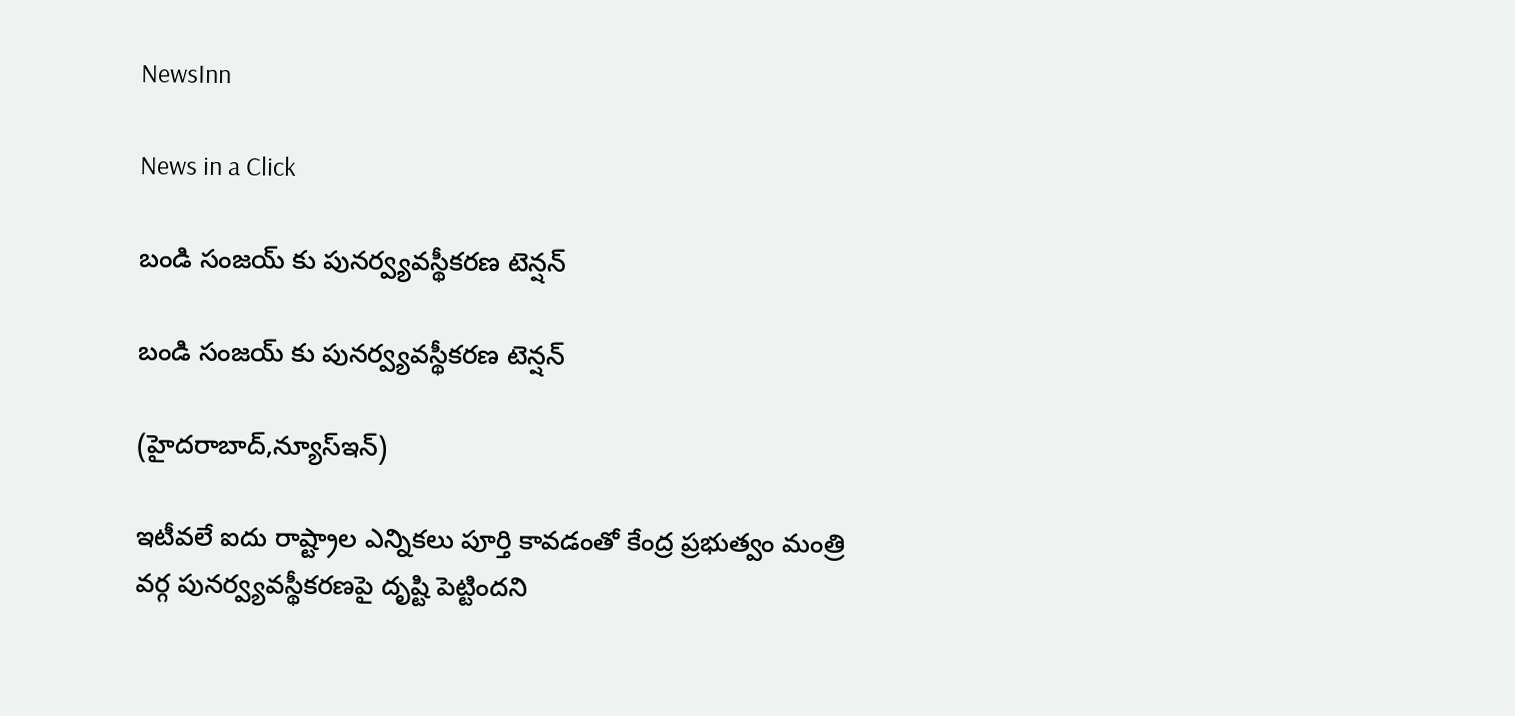NewsInn

News in a Click

బండి సంజ‌య్ కు పున‌ర్వ్య‌వ‌స్థీక‌ర‌ణ టెన్ష‌న్

బండి సంజ‌య్ కు పున‌ర్వ్య‌వ‌స్థీక‌ర‌ణ టెన్ష‌న్

(హైద‌రాబాద్,న్యూస్ఇన్‌)

ఇటీవ‌లే ఐదు రాష్ట్రాల ఎన్నిక‌లు పూర్తి కావ‌డంతో కేంద్ర ప్ర‌భుత్వం మంత్రి వ‌ర్గ పున‌ర్వ్య‌వ‌స్థీక‌ర‌ణ‌పై దృష్టి పెట్టింద‌ని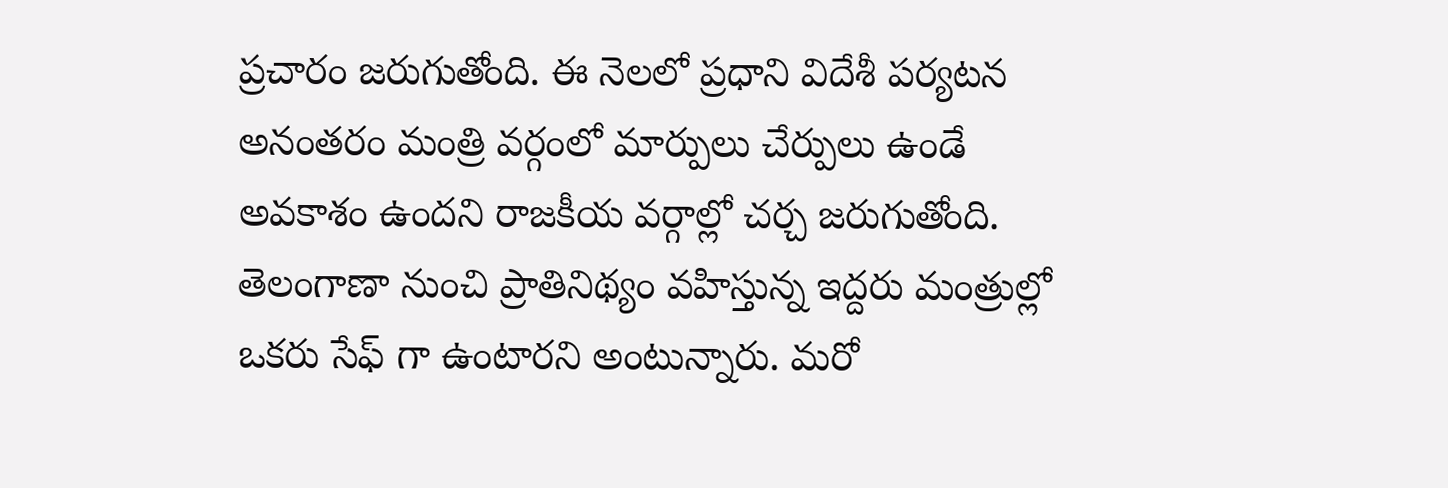ప్ర‌చారం జ‌రుగుతోంది. ఈ నెల‌లో ప్ర‌ధాని విదేశీ ప‌ర్య‌ట‌న అనంత‌రం మంత్రి వ‌ర్గంలో మార్పులు చేర్పులు ఉండే అవ‌కాశం ఉంద‌ని రాజ‌కీయ వ‌ర్గాల్లో చ‌ర్చ జ‌రుగుతోంది. తెలంగాణా నుంచి ప్రాతినిథ్యం వ‌హిస్తున్న ఇద్ద‌రు మంత్రుల్లో ఒక‌రు సేఫ్ గా ఉంటారని అంటున్నారు. మ‌రో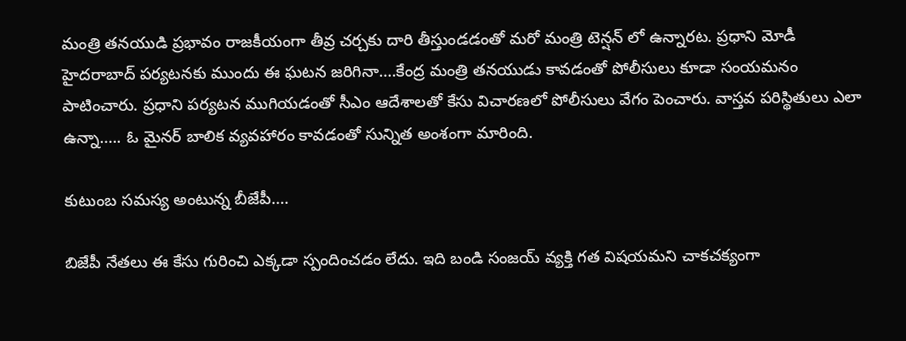మంత్రి త‌న‌యుడి ప్ర‌భావం రాజ‌కీయంగా తీవ్ర చ‌ర్చ‌కు దారి తీస్తుండ‌డంతో మ‌రో మంత్రి టెన్ష‌న్ లో ఉన్నార‌ట‌. ప్ర‌ధాని మోడీ హైద‌రాబాద్ ప‌ర్య‌ట‌న‌కు ముందు ఈ ఘ‌ట‌న జ‌రిగినా….కేంద్ర మంత్రి త‌న‌యుడు కావ‌డంతో పోలీసులు కూడా సంయ‌మ‌నం పాటించారు. ప్ర‌ధాని ప‌ర్య‌ట‌న ముగియ‌డంతో సీఎం ఆదేశాల‌తో కేసు విచార‌ణ‌లో పోలీసులు వేగం పెంచారు. వాస్త‌వ ప‌రిస్థితులు ఎలా ఉన్నా….. ఓ మైన‌ర్ బాలిక వ్య‌వ‌హారం కావ‌డంతో సున్నిత అంశంగా మారింది.

కుటుంబ స‌మస్య అంటున్న బీజేపీ….

బిజేపీ నేత‌లు ఈ కేసు గురించి ఎక్క‌డా స్పందించ‌డం లేదు. ఇది బండి సంజ‌య్ వ్య‌క్తి గ‌త విష‌య‌మ‌ని చాక‌చ‌క్యంగా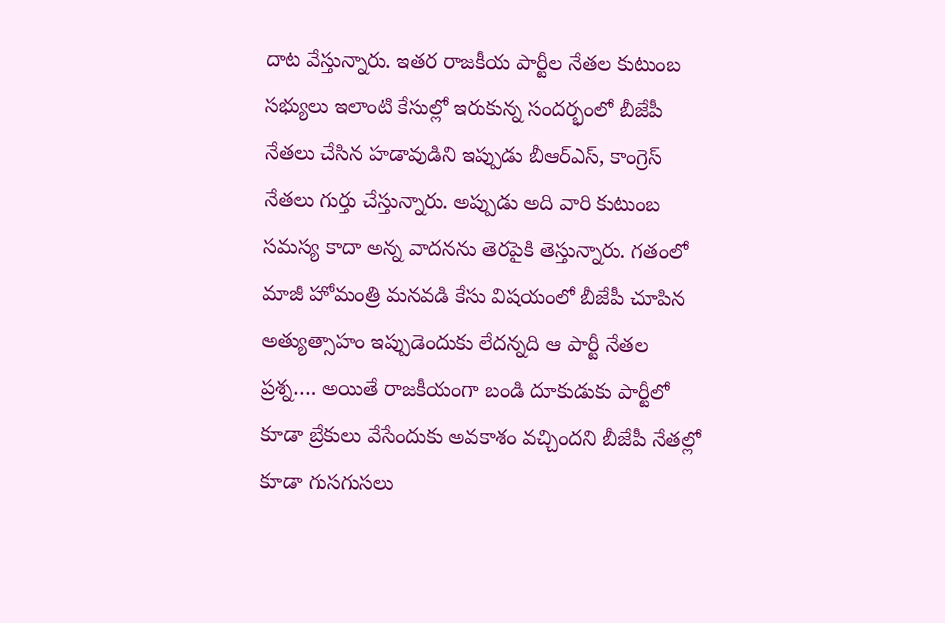దాట వేస్తున్నారు. ఇత‌ర రాజ‌కీయ పార్టీల నేత‌ల కుటుంబ స‌భ్యులు ఇలాంటి కేసుల్లో ఇరుకున్న సంద‌ర్భంలో బీజేపీ నేత‌లు చేసిన హ‌డావుడిని ఇప్పుడు బీఆర్ఎస్, కాంగ్రెస్ నేత‌లు గుర్తు చేస్తున్నారు. అప్పుడు అది వారి కుటుంబ స‌మస్య కాదా అన్న వాద‌న‌ను తెర‌పైకి తెస్తున్నారు. గ‌తంలో మాజీ హోమంత్రి మ‌న‌వ‌డి కేసు విష‌యంలో బీజేపీ చూపిన అత్యుత్సాహం ఇప్పుడెందుకు లేద‌న్న‌ది ఆ పార్టీ నేత‌ల ప్ర‌శ్న‌…. అయితే రాజ‌కీయంగా బండి దూకుడుకు పార్టీలో కూడా బ్రేకులు వేసేందుకు అవ‌కాశం వ‌చ్చింద‌ని బీజేపీ నేత‌ల్లో కూడా గుస‌గుస‌లు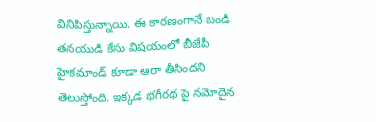వినిపిస్తున్నాయి. ఈ కార‌ణంగానే బండి త‌న‌యుడి కేసు విష‌యంలో బీజేపీ హైక‌మాండ్ కూడా ఆరా తీసింద‌ని తెలుస్తోంది. ఇక్క‌డ భ‌గీర‌థ పై న‌మోదైన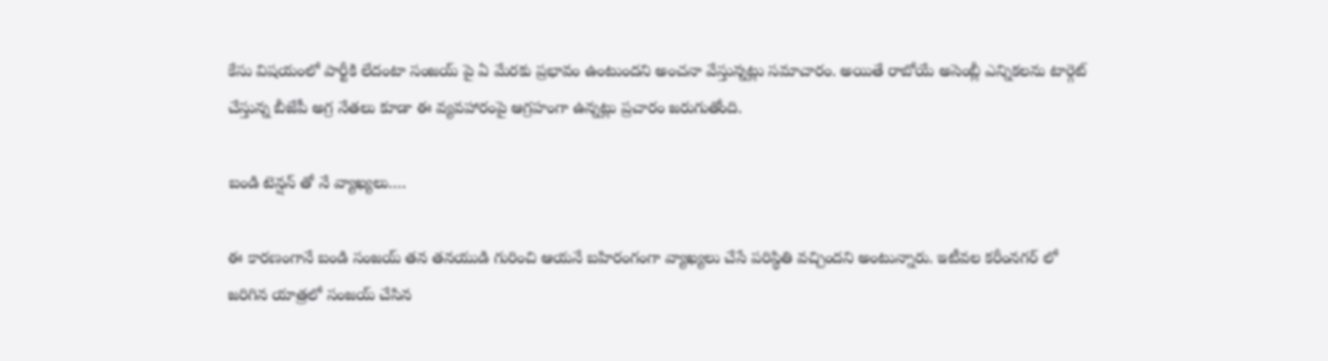కేసు విష‌యంలో పార్టీకి లేదంటా సంజ‌య్ పై ఏ మేర‌కు ప్ర‌భావం ఉంటుంద‌ని అంచ‌నా వేస్తున్న‌ట్లు స‌మాచారం. అయితే రాబోయే అసెంబ్లీ ఎన్నిక‌ల‌ను టార్గెట్ చేస్తున్న బీజేపీ అగ్ర నేత‌లు కూడా ఈ వ్య‌వ‌హారంపై ఆగ్ర‌హంగా ఉన్న‌ట్లు ప్రచారం జ‌రుగుతోంది.

బండి టెన్ష‌న్ తో నే వ్యాఖ్య‌లు….

ఈ కార‌ణంగానే బండి సంజ‌య్ త‌న త‌న‌యుడి గురించి ఆయ‌నే బ‌హిరంగంగా వ్యాఖ్య‌లు చేసే ప‌రిస్థితి వ‌చ్చింద‌ని అంటున్నారు. ఇటీవ‌ల క‌రీంన‌గ‌ర్ లో జ‌రిగిన యాత్ర‌లో సంజ‌య్ చేసిన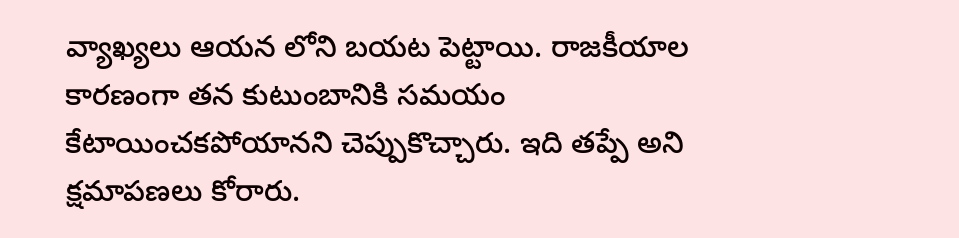వ్యాఖ్య‌లు ఆయ‌న లోని బ‌య‌ట పెట్టాయి. రాజ‌కీయాల కార‌ణంగా త‌న కుటుంబానికి స‌మ‌యం కేటాయించ‌క‌పోయాన‌ని చెప్పుకొచ్చారు. ఇది త‌ప్పే అని క్ష‌మాప‌ణ‌లు కోరారు.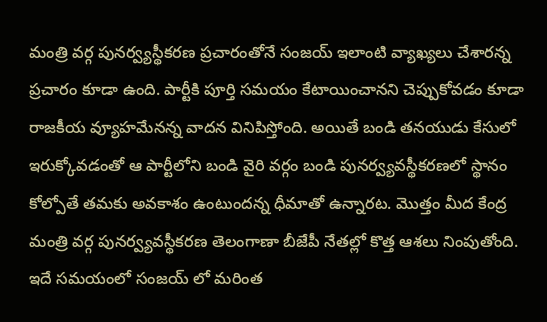మంత్రి వ‌ర్గ పున‌ర్వ్య‌స్థీక‌ర‌ణ ప్ర‌చారంతోనే సంజ‌య్ ఇలాంటి వ్యాఖ్య‌లు చేశార‌న్న ప్ర‌చారం కూడా ఉంది. పార్టీకి పూర్తి స‌మ‌యం కేటాయించాన‌ని చెప్పుకోవ‌డం కూడా రాజ‌కీయ వ్యూహ‌మేన‌న్న వాద‌న వినిపిస్తోంది. అయితే బండి త‌న‌యుడు కేసులో ఇరుక్కోవ‌డంతో ఆ పార్టీలోని బండి వైరి వ‌ర్గం బండి పున‌ర్వ్య‌వ‌స్థీక‌ర‌ణ‌లో స్థానం కోల్పోతే త‌మ‌కు అవ‌కాశం ఉంటుంద‌న్న ధీమాతో ఉన్నార‌ట‌. మొత్తం మీద కేంద్ర మంత్రి వ‌ర్గ పున‌ర్వ్య‌వ‌స్థీక‌ర‌ణ తెలంగాణా బీజేపీ నేత‌ల్లో కొత్త ఆశ‌లు నింపుతోంది. ఇదే స‌మ‌యంలో సంజ‌య్ లో మ‌రింత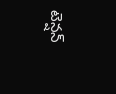టెన్ష‌న్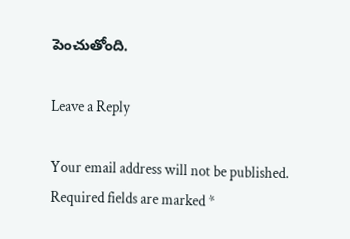పెంచుతోంది.

Leave a Reply

Your email address will not be published. Required fields are marked *